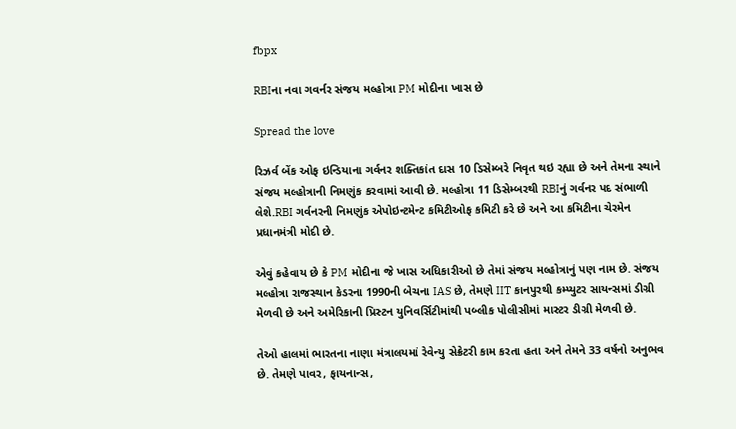fbpx

RBIના નવા ગવર્નર સંજય મલ્હોત્રા PM મોદીના ખાસ છે

Spread the love

રિઝર્વ બેંક ઓફ ઇન્ડિયાના ગર્વનર શક્તિકાંત દાસ 10 ડિસેમ્બરે નિવૃત થઇ રહ્યા છે અને તેમના સ્થાને સંજય મલ્હોત્રાની નિમણુંક કરવામાં આવી છે. મલ્હોત્રા 11 ડિસેમ્બરથી RBIનું ગર્વનર પદ સંભાળી લેશે.RBI ગર્વનરની નિમણુંક એપોઇન્ટમેન્ટ કમિટીઓફ કમિટી કરે છે અને આ કમિટીના ચેરમેન પ્રધાનમંત્રી મોદી છે.

એવું કહેવાય છે કે PM મોદીના જે ખાસ અધિકારીઓ છે તેમાં સંજય મલ્હોત્રાનું પણ નામ છે. સંજય મલ્હોત્રા રાજસ્થાન કેડરના 1990ની બેચના IAS છે, તેમણે IIT કાનપુરથી કમ્પ્યુટર સાયન્સમાં ડીગ્રી મેળવી છે અને અમેરિકાની પ્રિસ્ટન યુનિવર્સિટીમાંથી પબ્લીક પોલીસીમાં માસ્ટર ડીગ્રી મેળવી છે.

તેઓ હાલમાં ભારતના નાણા મંત્રાલયમાં રેવેન્યુ સેક્રેટરી કામ કરતા હતા અને તેમને 33 વર્ષનો અનુભવ છે. તેમણે પાવર, ફાયનાન્સ,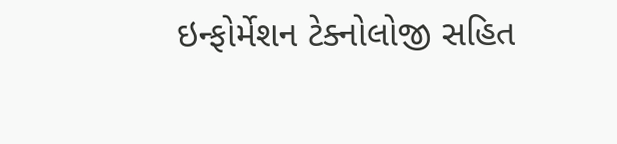ઇન્ફોર્મેશન ટેક્નોલોજી સહિત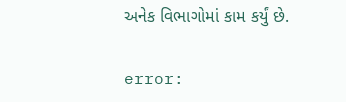અનેક વિભાગોમાં કામ કર્યું છે.

error: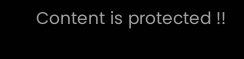Content is protected !!